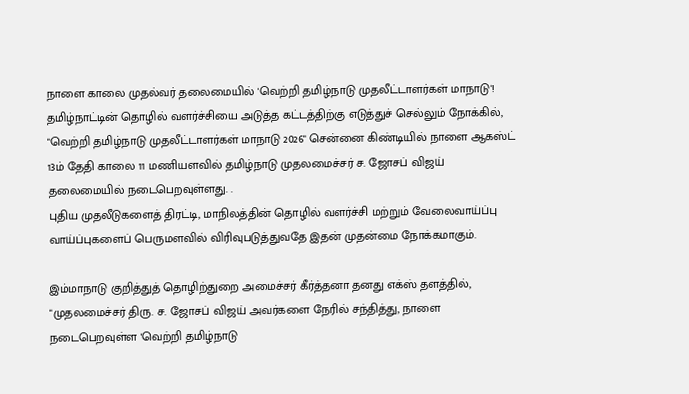நாளை காலை முதல்வர் தலைமையில் 'வெற்றி தமிழ்நாடு முதலீட்டாளர்கள் மாநாடு'!
தமிழ்நாட்டின் தொழில் வளர்ச்சியை அடுத்த கட்டத்திற்கு எடுத்துச் செல்லும் நோக்கில், "வெற்றி தமிழ்நாடு முதலீட்டாளர்கள் மாநாடு 2026" சென்னை கிண்டியில் நாளை ஆகஸ்ட் 13ம் தேதி காலை 11 மணியளவில் தமிழ்நாடு முதலமைச்சர் ச. ஜோசப் விஜய் தலைமையில் நடைபெறவுள்ளது. .
புதிய முதலீடுகளைத் திரட்டி, மாநிலத்தின் தொழில் வளர்ச்சி மற்றும் வேலைவாய்ப்பு வாய்ப்புகளைப் பெருமளவில் விரிவுபடுத்துவதே இதன் முதன்மை நோக்கமாகும்.

இம்மாநாடு குறித்துத் தொழிற்துறை அமைச்சர் கீர்த்தனா தனது எக்ஸ் தளத்தில், "முதலமைச்சர் திரு. ச. ஜோசப் விஜய் அவர்களை நேரில் சந்தித்து, நாளை நடைபெறவுள்ள 'வெற்றி தமிழ்நாடு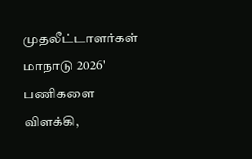முதலீட்டாளர்கள் மாநாடு 2026' பணிகளை விளக்கி,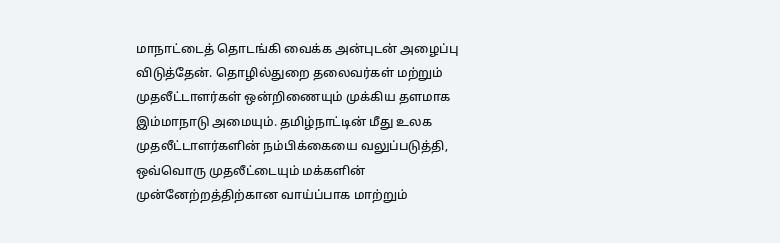மாநாட்டைத் தொடங்கி வைக்க அன்புடன் அழைப்பு விடுத்தேன். தொழில்துறை தலைவர்கள் மற்றும் முதலீட்டாளர்கள் ஒன்றிணையும் முக்கிய தளமாக இம்மாநாடு அமையும். தமிழ்நாட்டின் மீது உலக முதலீட்டாளர்களின் நம்பிக்கையை வலுப்படுத்தி, ஒவ்வொரு முதலீட்டையும் மக்களின் முன்னேற்றத்திற்கான வாய்ப்பாக மாற்றும்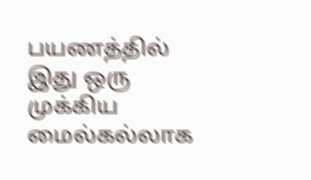பயணத்தில் இது ஒரு முக்கிய மைல்கல்லாக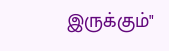இருக்கும்"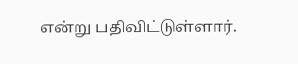என்று பதிவிட்டுள்ளார்.